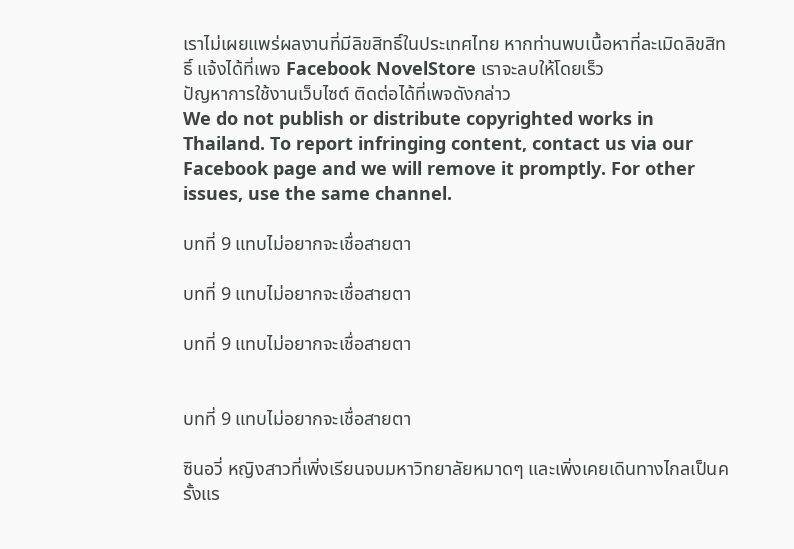เราไม่เผยแพร่ผลงานที่มีลิขสิทธิ์ในประเทศไทย หากท่านพบเนื้อหาที่ละเมิดลิขสิทธิ์ แจ้งได้ที่เพจ Facebook NovelStore เราจะลบให้โดยเร็ว
ปัญหาการใช้งานเว็บไซต์ ติดต่อได้ที่เพจดังกล่าว
We do not publish or distribute copyrighted works in Thailand. To report infringing content, contact us via our Facebook page and we will remove it promptly. For other issues, use the same channel.

บทที่ 9 แทบไม่อยากจะเชื่อสายตา

บทที่ 9 แทบไม่อยากจะเชื่อสายตา

บทที่ 9 แทบไม่อยากจะเชื่อสายตา


บทที่ 9 แทบไม่อยากจะเชื่อสายตา

ซินอวี่ หญิงสาวที่เพิ่งเรียนจบมหาวิทยาลัยหมาดๆ และเพิ่งเคยเดินทางไกลเป็นครั้งแร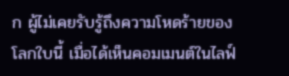ก ผู้ไม่เคยรับรู้ถึงความโหดร้ายของโลกใบนี้ เมื่อได้เห็นคอมเมนต์ในไลฟ์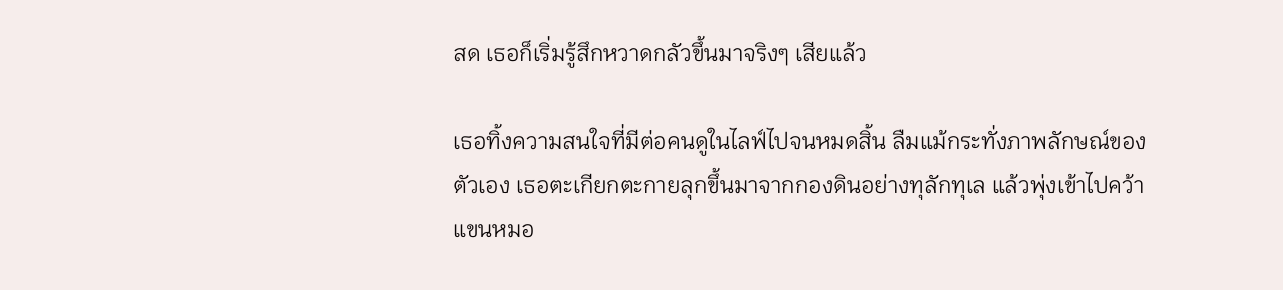สด เธอก็เริ่มรู้สึกหวาดกลัวขึ้นมาจริงๆ เสียแล้ว

เธอทิ้งความสนใจที่มีต่อคนดูในไลฟ์ไปจนหมดสิ้น ลืมแม้กระทั่งภาพลักษณ์ของตัวเอง เธอตะเกียกตะกายลุกขึ้นมาจากกองดินอย่างทุลักทุเล แล้วพุ่งเข้าไปคว้าแขนหมอ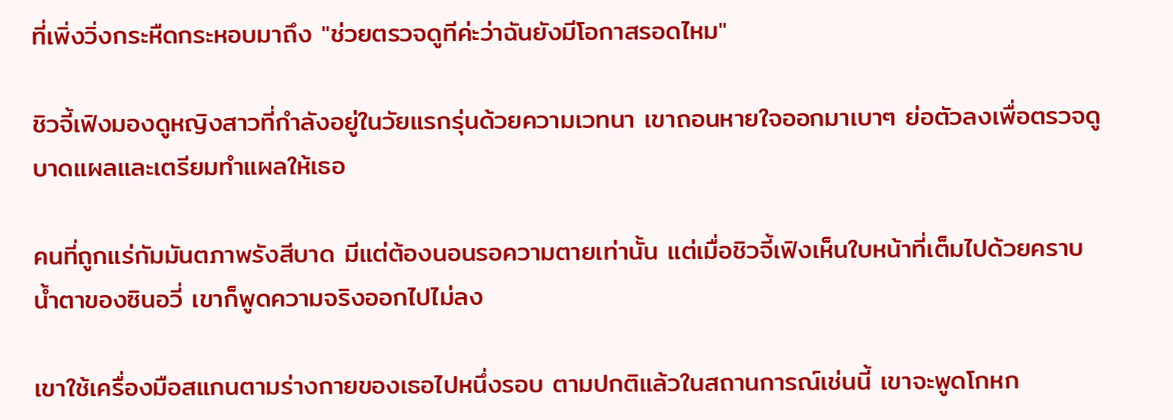ที่เพิ่งวิ่งกระหืดกระหอบมาถึง "ช่วยตรวจดูทีค่ะว่าฉันยังมีโอกาสรอดไหม"

ชิวจี้เฟิงมองดูหญิงสาวที่กำลังอยู่ในวัยแรกรุ่นด้วยความเวทนา เขาถอนหายใจออกมาเบาๆ ย่อตัวลงเพื่อตรวจดูบาดแผลและเตรียมทำแผลให้เธอ

คนที่ถูกแร่กัมมันตภาพรังสีบาด มีแต่ต้องนอนรอความตายเท่านั้น แต่เมื่อชิวจี้เฟิงเห็นใบหน้าที่เต็มไปด้วยคราบน้ำตาของซินอวี่ เขาก็พูดความจริงออกไปไม่ลง

เขาใช้เครื่องมือสแกนตามร่างกายของเธอไปหนึ่งรอบ ตามปกติแล้วในสถานการณ์เช่นนี้ เขาจะพูดโกหก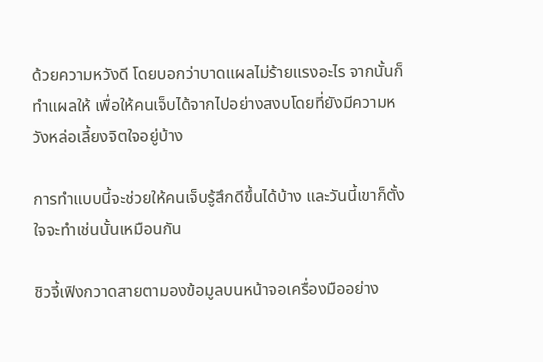ด้วยความหวังดี โดยบอกว่าบาดแผลไม่ร้ายแรงอะไร จากนั้นก็ทำแผลให้ เพื่อให้คนเจ็บได้จากไปอย่างสงบโดยที่ยังมีความหวังหล่อเลี้ยงจิตใจอยู่บ้าง

การทำแบบนี้จะช่วยให้คนเจ็บรู้สึกดีขึ้นได้บ้าง และวันนี้เขาก็ตั้งใจจะทำเช่นนั้นเหมือนกัน

ชิวจี้เฟิงกวาดสายตามองข้อมูลบนหน้าจอเครื่องมืออย่าง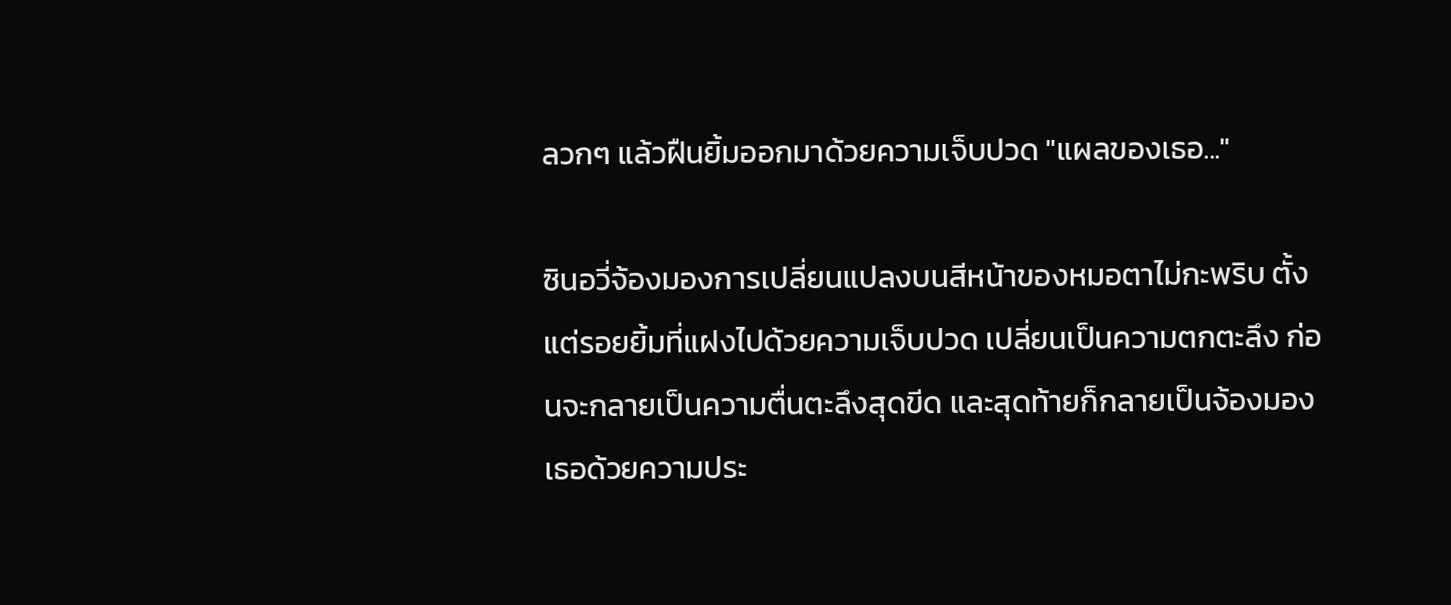ลวกๆ แล้วฝืนยิ้มออกมาด้วยความเจ็บปวด "แผลของเธอ..."

ซินอวี่จ้องมองการเปลี่ยนแปลงบนสีหน้าของหมอตาไม่กะพริบ ตั้งแต่รอยยิ้มที่แฝงไปด้วยความเจ็บปวด เปลี่ยนเป็นความตกตะลึง ก่อนจะกลายเป็นความตื่นตะลึงสุดขีด และสุดท้ายก็กลายเป็นจ้องมองเธอด้วยความประ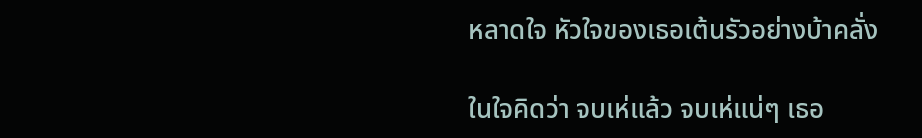หลาดใจ หัวใจของเธอเต้นรัวอย่างบ้าคลั่ง

ในใจคิดว่า จบเห่แล้ว จบเห่แน่ๆ เธอ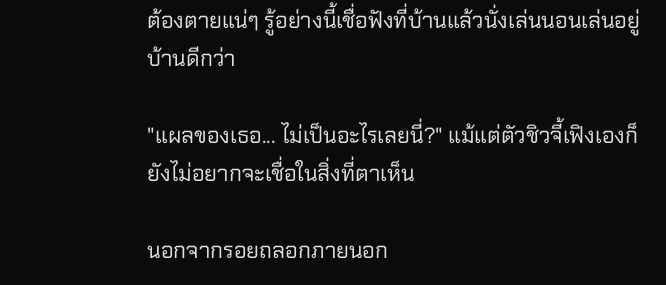ต้องตายแน่ๆ รู้อย่างนี้เชื่อฟังที่บ้านแล้วนั่งเล่นนอนเล่นอยู่บ้านดีกว่า

"แผลของเธอ... ไม่เป็นอะไรเลยนี่?" แม้แต่ตัวชิวจี้เฟิงเองก็ยังไม่อยากจะเชื่อในสิ่งที่ตาเห็น

นอกจากรอยถลอกภายนอก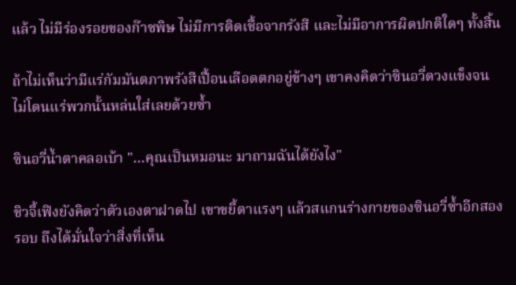แล้ว ไม่มีร่องรอยของก๊าซพิษ ไม่มีการติดเชื้อจากรังสี และไม่มีอาการผิดปกติใดๆ ทั้งสิ้น

ถ้าไม่เห็นว่ามีแร่กัมมันตภาพรังสีเปื้อนเลือดตกอยู่ข้างๆ เขาคงคิดว่าซินอวี่ดวงแข็งจนไม่โดนแร่พวกนั้นหล่นใส่เลยด้วยซ้ำ

ซินอวี่น้ำตาคลอเบ้า "...คุณเป็นหมอนะ มาถามฉันได้ยังไง"

ชิวจี้เฟิงยังคิดว่าตัวเองตาฝาดไป เขาขยี้ตาแรงๆ แล้วสแกนร่างกายของซินอวี่ซ้ำอีกสองรอบ ถึงได้มั่นใจว่าสิ่งที่เห็น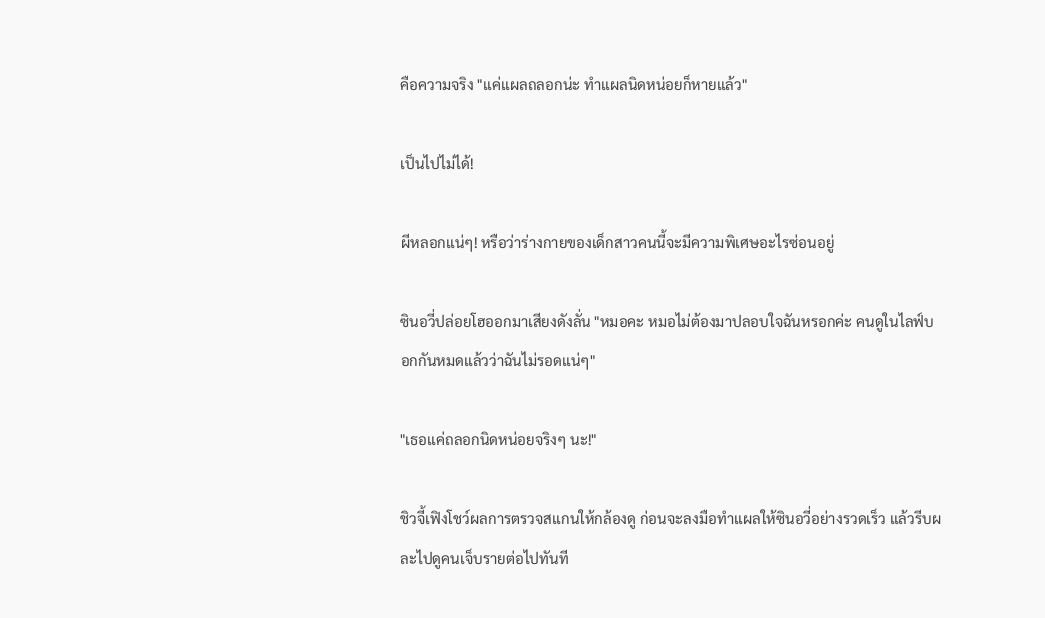คือความจริง "แค่แผลถลอกน่ะ ทำแผลนิดหน่อยก็หายแล้ว"

เป็นไปไม่ได้!

ผีหลอกแน่ๆ! หรือว่าร่างกายของเด็กสาวคนนี้จะมีความพิเศษอะไรซ่อนอยู่

ซินอวี่ปล่อยโฮออกมาเสียงดังลั่น "หมอคะ หมอไม่ต้องมาปลอบใจฉันหรอกค่ะ คนดูในไลฟ์บอกกันหมดแล้วว่าฉันไม่รอดแน่ๆ"

"เธอแค่ถลอกนิดหน่อยจริงๆ นะ!"

ชิวจี้เฟิงโชว์ผลการตรวจสแกนให้กล้องดู ก่อนจะลงมือทำแผลให้ซินอวี่อย่างรวดเร็ว แล้วรีบผละไปดูคนเจ็บรายต่อไปทันที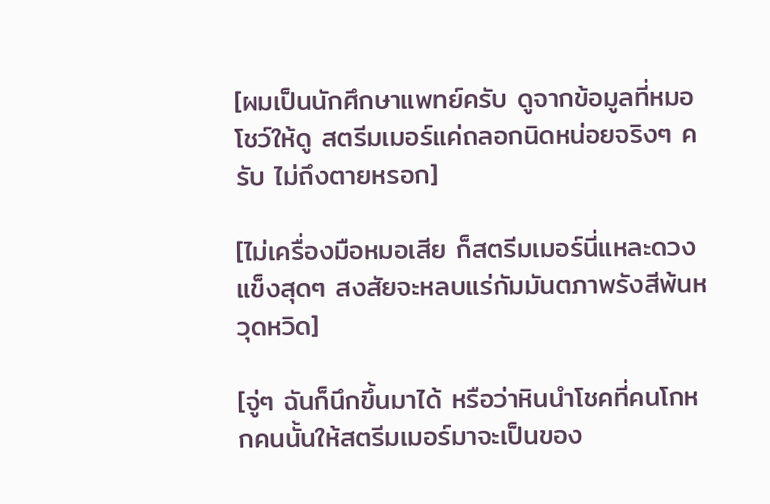[ผมเป็นนักศึกษาแพทย์ครับ ดูจากข้อมูลที่หมอโชว์ให้ดู สตรีมเมอร์แค่ถลอกนิดหน่อยจริงๆ ครับ ไม่ถึงตายหรอก]

[ไม่เครื่องมือหมอเสีย ก็สตรีมเมอร์นี่แหละดวงแข็งสุดๆ สงสัยจะหลบแร่กัมมันตภาพรังสีพ้นหวุดหวิด]

[จู่ๆ ฉันก็นึกขึ้นมาได้ หรือว่าหินนำโชคที่คนโกหกคนนั้นให้สตรีมเมอร์มาจะเป็นของ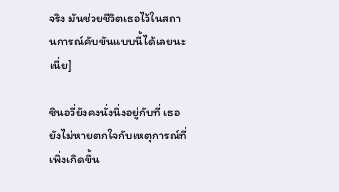จริง มันช่วยชีวิตเธอไว้ในสถานการณ์คับขันแบบนี้ได้เลยนะเนี่ย]

ซินอวี่ยังคงนั่งนิ่งอยู่กับที่ เธอยังไม่หายตกใจกับเหตุการณ์ที่เพิ่งเกิดขึ้น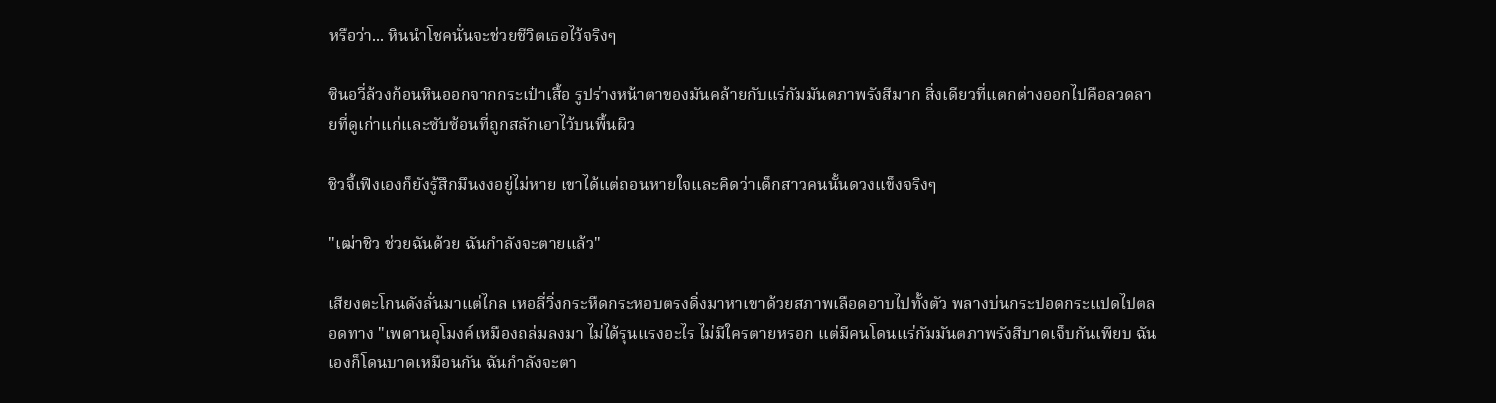หรือว่า... หินนำโชคนั่นจะช่วยชีวิตเธอไว้จริงๆ

ซินอวี่ล้วงก้อนหินออกจากกระเป๋าเสื้อ รูปร่างหน้าตาของมันคล้ายกับแร่กัมมันตภาพรังสีมาก สิ่งเดียวที่แตกต่างออกไปคือลวดลายที่ดูเก่าแก่และซับซ้อนที่ถูกสลักเอาไว้บนพื้นผิว

ชิวจี้เฟิงเองก็ยังรู้สึกมึนงงอยู่ไม่หาย เขาได้แต่ถอนหายใจและคิดว่าเด็กสาวคนนั้นดวงแข็งจริงๆ

"เฒ่าชิว ช่วยฉันด้วย ฉันกำลังจะตายแล้ว"

เสียงตะโกนดังลั่นมาแต่ไกล เหอลี่วิ่งกระหืดกระหอบตรงดิ่งมาหาเขาด้วยสภาพเลือดอาบไปทั้งตัว พลางบ่นกระปอดกระแปดไปตลอดทาง "เพดานอุโมงค์เหมืองถล่มลงมา ไม่ได้รุนแรงอะไร ไม่มีใครตายหรอก แต่มีคนโดนแร่กัมมันตภาพรังสีบาดเจ็บกันเพียบ ฉันเองก็โดนบาดเหมือนกัน ฉันกำลังจะตา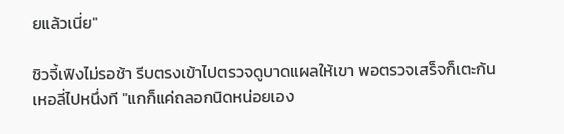ยแล้วเนี่ย"

ชิวจี้เฟิงไม่รอช้า รีบตรงเข้าไปตรวจดูบาดแผลให้เขา พอตรวจเสร็จก็เตะก้นเหอลี่ไปหนึ่งที "แกก็แค่ถลอกนิดหน่อยเอง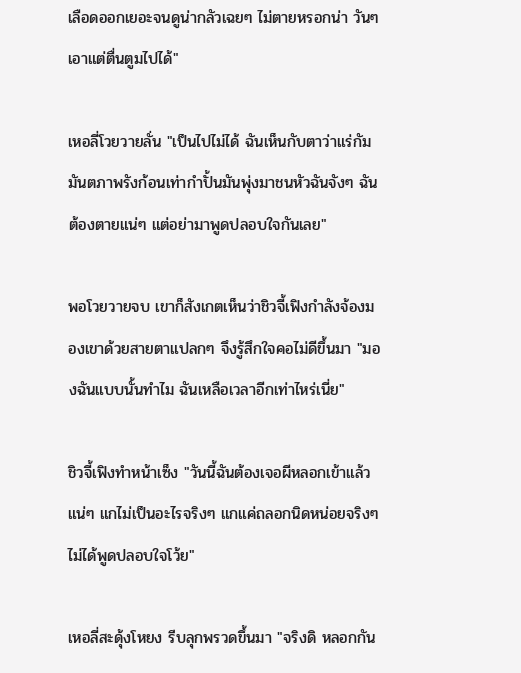เลือดออกเยอะจนดูน่ากลัวเฉยๆ ไม่ตายหรอกน่า วันๆ เอาแต่ตื่นตูมไปได้"

เหอลี่โวยวายลั่น "เป็นไปไม่ได้ ฉันเห็นกับตาว่าแร่กัมมันตภาพรังก้อนเท่ากำปั้นมันพุ่งมาชนหัวฉันจังๆ ฉันต้องตายแน่ๆ แต่อย่ามาพูดปลอบใจกันเลย"

พอโวยวายจบ เขาก็สังเกตเห็นว่าชิวจี้เฟิงกำลังจ้องมองเขาด้วยสายตาแปลกๆ จึงรู้สึกใจคอไม่ดีขึ้นมา "มองฉันแบบนั้นทำไม ฉันเหลือเวลาอีกเท่าไหร่เนี่ย"

ชิวจี้เฟิงทำหน้าเซ็ง "วันนี้ฉันต้องเจอผีหลอกเข้าแล้วแน่ๆ แกไม่เป็นอะไรจริงๆ แกแค่ถลอกนิดหน่อยจริงๆ ไม่ได้พูดปลอบใจโว้ย"

เหอลี่สะดุ้งโหยง รีบลุกพรวดขึ้นมา "จริงดิ หลอกกัน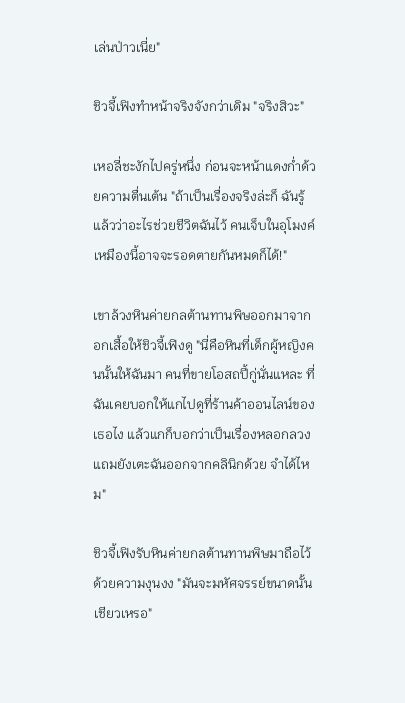เล่นป่าวเนี่ย"

ชิวจี้เฟิงทำหน้าจริงจังกว่าเดิม "จริงสิวะ"

เหอลี่ชะงักไปครู่หนึ่ง ก่อนจะหน้าแดงก่ำด้วยความตื่นเต้น "ถ้าเป็นเรื่องจริงล่ะก็ ฉันรู้แล้วว่าอะไรช่วยชีวิตฉันไว้ คนเจ็บในอุโมงค์เหมืองนี้อาจจะรอดตายกันหมดก็ได้!"

เขาล้วงหินค่ายกลต้านทานพิษออกมาจากอกเสื้อให้ชิวจี้เฟิงดู "นี่คือหินที่เด็กผู้หญิงคนนั้นให้ฉันมา คนที่ขายโอสถปี้กู่นั่นแหละ ที่ฉันเคยบอกให้แกไปดูที่ร้านค้าออนไลน์ของเธอไง แล้วแกก็บอกว่าเป็นเรื่องหลอกลวง แถมยังเตะฉันออกจากคลินิกด้วย จำได้ไหม"

ชิวจี้เฟิงรับหินค่ายกลต้านทานพิษมาถือไว้ด้วยความงุนงง "มันจะมหัศจรรย์ขนาดนั้นเชียวเหรอ"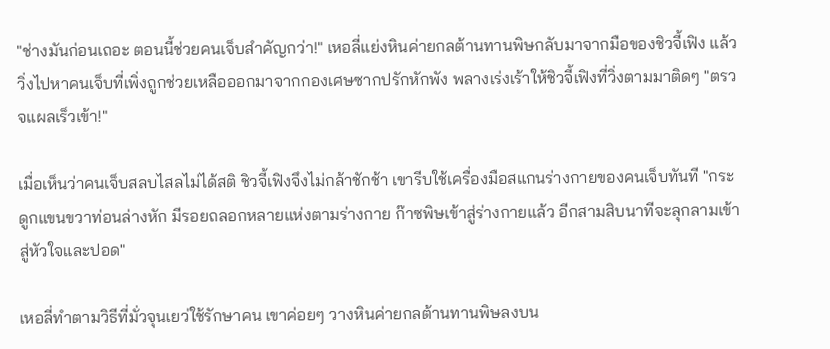"ช่างมันก่อนเถอะ ตอนนี้ช่วยคนเจ็บสำคัญกว่า!" เหอลี่แย่งหินค่ายกลต้านทานพิษกลับมาจากมือของชิวจี้เฟิง แล้ววิ่งไปหาคนเจ็บที่เพิ่งถูกช่วยเหลือออกมาจากกองเศษซากปรักหักพัง พลางเร่งเร้าให้ชิวจี้เฟิงที่วิ่งตามมาติดๆ "ตรวจแผลเร็วเข้า!"

เมื่อเห็นว่าคนเจ็บสลบไสลไม่ได้สติ ชิวจี้เฟิงจึงไม่กล้าชักช้า เขารีบใช้เครื่องมือสแกนร่างกายของคนเจ็บทันที "กระดูกแขนขวาท่อนล่างหัก มีรอยถลอกหลายแห่งตามร่างกาย ก๊าซพิษเข้าสู่ร่างกายแล้ว อีกสามสิบนาทีจะลุกลามเข้าสู่หัวใจและปอด"

เหอลี่ทำตามวิธีที่มั่วจุนเยว่ใช้รักษาคน เขาค่อยๆ วางหินค่ายกลต้านทานพิษลงบน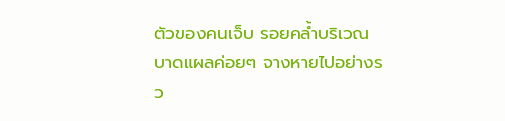ตัวของคนเจ็บ รอยคล้ำบริเวณบาดแผลค่อยๆ จางหายไปอย่างรว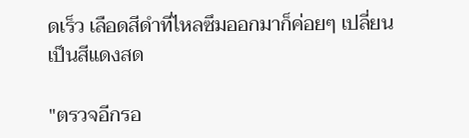ดเร็ว เลือดสีดำที่ไหลซึมออกมาก็ค่อยๆ เปลี่ยนเป็นสีแดงสด

"ตรวจอีกรอ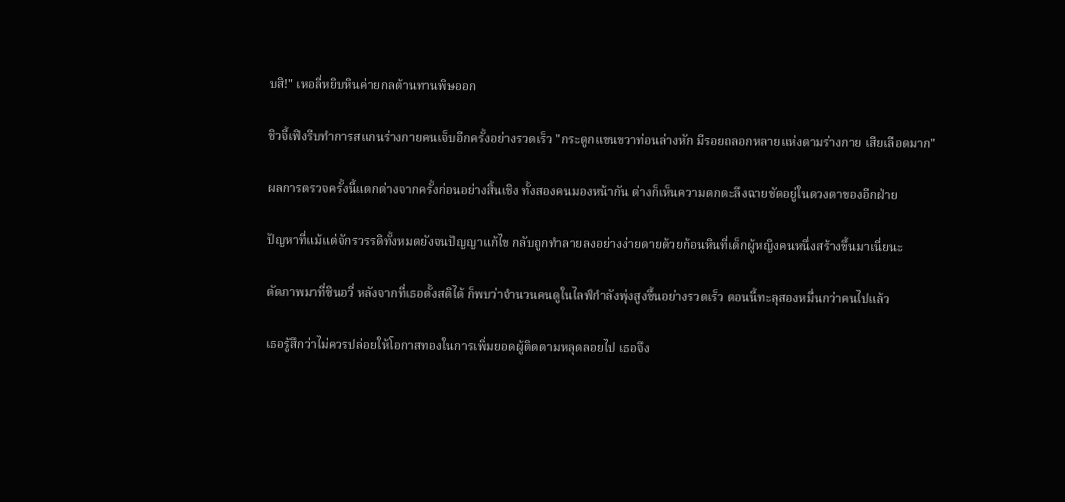บสิ!" เหอลี่หยิบหินค่ายกลต้านทานพิษออก

ชิวจี้เฟิงรีบทำการสแกนร่างกายคนเจ็บอีกครั้งอย่างรวดเร็ว "กระดูกแขนขวาท่อนล่างหัก มีรอยถลอกหลายแห่งตามร่างกาย เสียเลือดมาก"

ผลการตรวจครั้งนี้แตกต่างจากครั้งก่อนอย่างสิ้นเชิง ทั้งสองคนมองหน้ากัน ต่างก็เห็นความตกตะลึงฉายชัดอยู่ในดวงตาของอีกฝ่าย

ปัญหาที่แม้แต่จักรวรรดิทั้งหมดยังจนปัญญาแก้ไข กลับถูกทำลายลงอย่างง่ายดายด้วยก้อนหินที่เด็กผู้หญิงคนหนึ่งสร้างขึ้นมาเนี่ยนะ

ตัดภาพมาที่ซินอวี่ หลังจากที่เธอตั้งสติได้ ก็พบว่าจำนวนคนดูในไลฟ์กำลังพุ่งสูงขึ้นอย่างรวดเร็ว ตอนนี้ทะลุสองหมื่นกว่าคนไปแล้ว

เธอรู้สึกว่าไม่ควรปล่อยให้โอกาสทองในการเพิ่มยอดผู้ติดตามหลุดลอยไป เธอจึง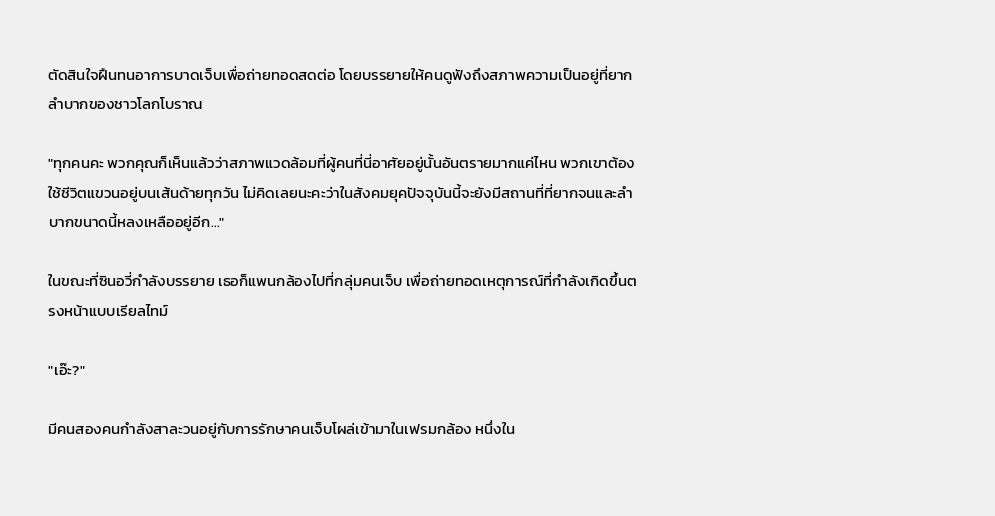ตัดสินใจฝืนทนอาการบาดเจ็บเพื่อถ่ายทอดสดต่อ โดยบรรยายให้คนดูฟังถึงสภาพความเป็นอยู่ที่ยากลำบากของชาวโลกโบราณ

"ทุกคนคะ พวกคุณก็เห็นแล้วว่าสภาพแวดล้อมที่ผู้คนที่นี่อาศัยอยู่นั้นอันตรายมากแค่ไหน พวกเขาต้องใช้ชีวิตแขวนอยู่บนเส้นด้ายทุกวัน ไม่คิดเลยนะคะว่าในสังคมยุคปัจจุบันนี้จะยังมีสถานที่ที่ยากจนและลำบากขนาดนี้หลงเหลืออยู่อีก..."

ในขณะที่ซินอวี่กำลังบรรยาย เธอก็แพนกล้องไปที่กลุ่มคนเจ็บ เพื่อถ่ายทอดเหตุการณ์ที่กำลังเกิดขึ้นตรงหน้าแบบเรียลไทม์

"เอ๊ะ?"

มีคนสองคนกำลังสาละวนอยู่กับการรักษาคนเจ็บโผล่เข้ามาในเฟรมกล้อง หนึ่งใน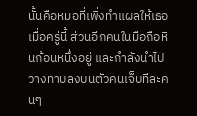นั้นคือหมอที่เพิ่งทำแผลให้เธอเมื่อครู่นี้ ส่วนอีกคนในมือถือหินก้อนหนึ่งอยู่ และกำลังนำไปวางทาบลงบนตัวคนเจ็บทีละคนๆ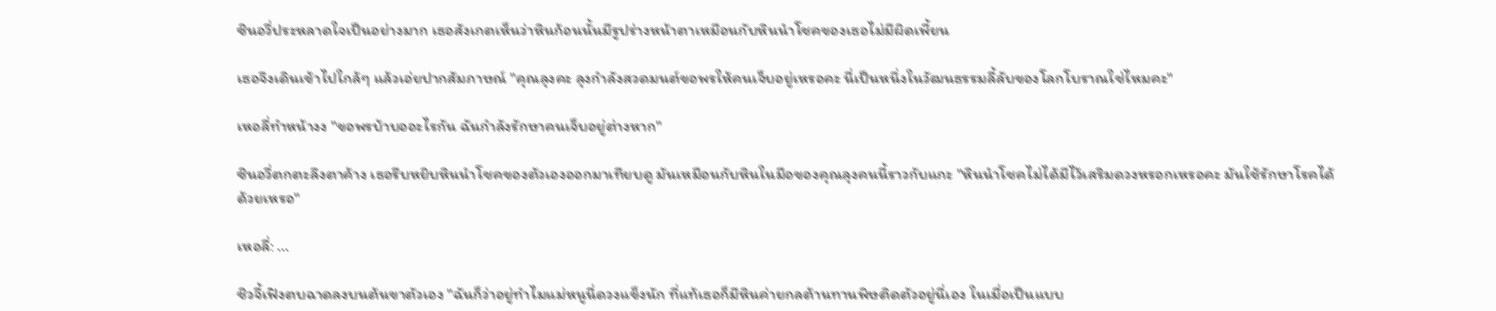ซินอวี่ประหลาดใจเป็นอย่างมาก เธอสังเกตเห็นว่าหินก้อนนั้นมีรูปร่างหน้าตาเหมือนกับหินนำโชคของเธอไม่มีผิดเพี้ยน

เธอจึงเดินเข้าไปใกล้ๆ แล้วเอ่ยปากสัมภาษณ์ "คุณลุงคะ ลุงกำลังสวดมนต์ขอพรให้คนเจ็บอยู่เหรอคะ นี่เป็นหนึ่งในวัฒนธรรมลี้ลับของโลกโบราณใช่ไหมคะ"

เหอลี่ทำหน้างง "ขอพรบ้าบออะไรกัน ฉันกำลังรักษาคนเจ็บอยู่ต่างหาก"

ซินอวี่ตกตะลึงตาค้าง เธอรีบหยิบหินนำโชคของตัวเองออกมาเทียบดู มันเหมือนกับหินในมือของคุณลุงคนนี้ราวกับแกะ "หินนำโชคไม่ได้มีไว้เสริมดวงหรอกเหรอคะ มันใช้รักษาโรคได้ด้วยเหรอ"

เหอลี่: ...

ชิวจี้เฟิงตบฉาดลงบนต้นขาตัวเอง "ฉันก็ว่าอยู่ทำไมแม่หนูนี่ดวงแข็งนัก ที่แท้เธอก็มีหินค่ายกลต้านทานพิษติดตัวอยู่นี่เอง ในเมื่อเป็นแบบ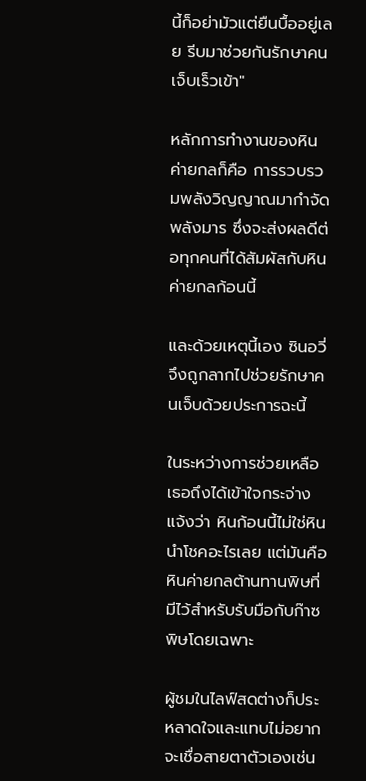นี้ก็อย่ามัวแต่ยืนบื้ออยู่เลย รีบมาช่วยกันรักษาคนเจ็บเร็วเข้า"

หลักการทำงานของหินค่ายกลก็คือ การรวบรวมพลังวิญญาณมากำจัดพลังมาร ซึ่งจะส่งผลดีต่อทุกคนที่ได้สัมผัสกับหินค่ายกลก้อนนี้

และด้วยเหตุนี้เอง ซินอวี่จึงถูกลากไปช่วยรักษาคนเจ็บด้วยประการฉะนี้

ในระหว่างการช่วยเหลือ เธอถึงได้เข้าใจกระจ่างแจ้งว่า หินก้อนนี้ไม่ใช่หินนำโชคอะไรเลย แต่มันคือหินค่ายกลต้านทานพิษที่มีไว้สำหรับรับมือกับก๊าซพิษโดยเฉพาะ

ผู้ชมในไลฟ์สดต่างก็ประหลาดใจและแทบไม่อยากจะเชื่อสายตาตัวเองเช่น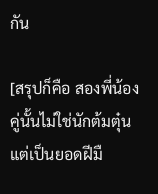กัน

[สรุปก็คือ สองพี่น้องคู่นั้นไม่ใช่นักต้มตุ๋น แต่เป็นยอดฝีมื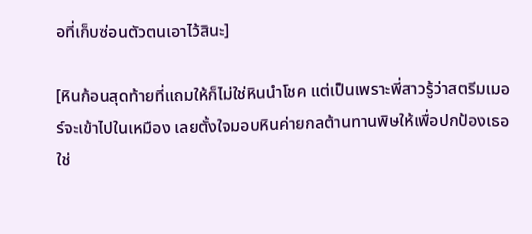อที่เก็บซ่อนตัวตนเอาไว้สินะ]

[หินก้อนสุดท้ายที่แถมให้ก็ไม่ใช่หินนำโชค แต่เป็นเพราะพี่สาวรู้ว่าสตรีมเมอร์จะเข้าไปในเหมือง เลยตั้งใจมอบหินค่ายกลต้านทานพิษให้เพื่อปกป้องเธอใช่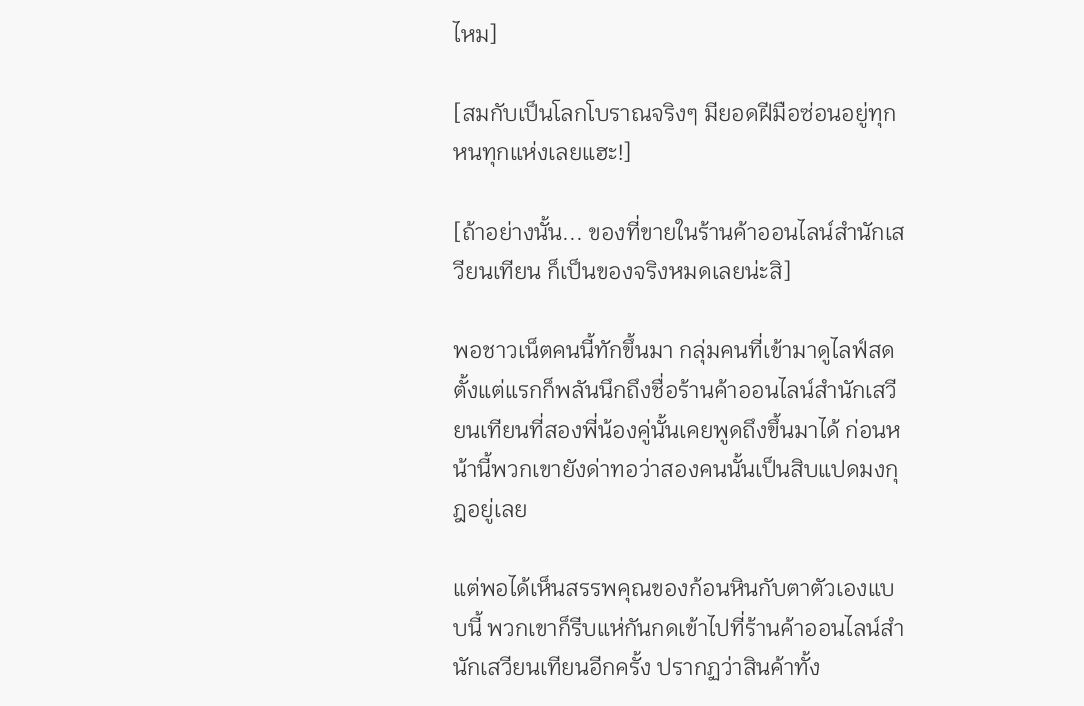ไหม]

[สมกับเป็นโลกโบราณจริงๆ มียอดฝีมือซ่อนอยู่ทุกหนทุกแห่งเลยแฮะ!]

[ถ้าอย่างนั้น... ของที่ขายในร้านค้าออนไลน์สำนักเสวียนเทียน ก็เป็นของจริงหมดเลยน่ะสิ]

พอชาวเน็ตคนนี้ทักขึ้นมา กลุ่มคนที่เข้ามาดูไลฟ์สดตั้งแต่แรกก็พลันนึกถึงชื่อร้านค้าออนไลน์สำนักเสวียนเทียนที่สองพี่น้องคู่นั้นเคยพูดถึงขึ้นมาได้ ก่อนหน้านี้พวกเขายังด่าทอว่าสองคนนั้นเป็นสิบแปดมงกุฎอยู่เลย

แต่พอได้เห็นสรรพคุณของก้อนหินกับตาตัวเองแบบนี้ พวกเขาก็รีบแห่กันกดเข้าไปที่ร้านค้าออนไลน์สำนักเสวียนเทียนอีกครั้ง ปรากฏว่าสินค้าทั้ง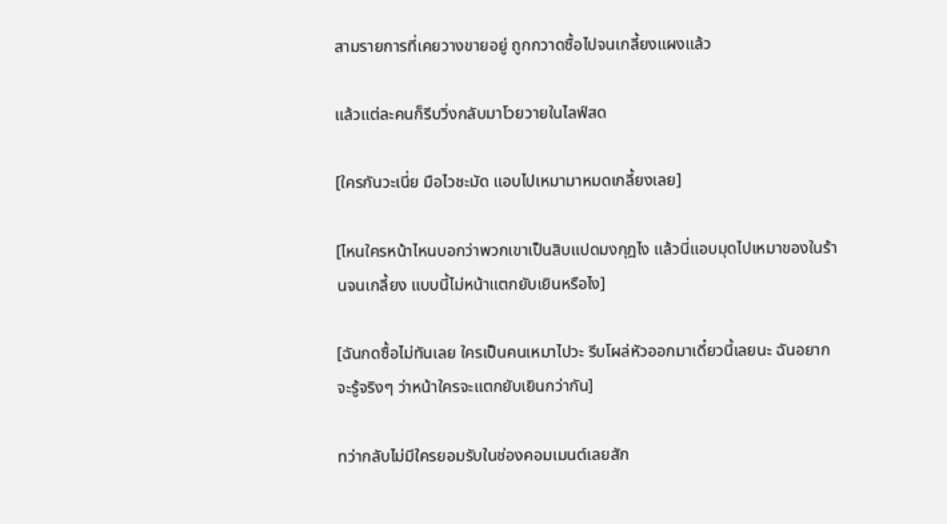สามรายการที่เคยวางขายอยู่ ถูกกวาดซื้อไปจนเกลี้ยงแผงแล้ว

แล้วแต่ละคนก็รีบวิ่งกลับมาโวยวายในไลฟ์สด

[ใครกันวะเนี่ย มือไวชะมัด แอบไปเหมามาหมดเกลี้ยงเลย]

[ไหนใครหน้าไหนบอกว่าพวกเขาเป็นสิบแปดมงกุฎไง แล้วนี่แอบมุดไปเหมาของในร้านจนเกลี้ยง แบบนี้ไม่หน้าแตกยับเยินหรือไง]

[ฉันกดซื้อไม่ทันเลย ใครเป็นคนเหมาไปวะ รีบโผล่หัวออกมาเดี๋ยวนี้เลยนะ ฉันอยากจะรู้จริงๆ ว่าหน้าใครจะแตกยับเยินกว่ากัน]

ทว่ากลับไม่มีใครยอมรับในช่องคอมเมนต์เลยสัก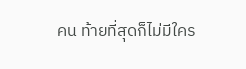คน ท้ายที่สุดก็ไม่มีใคร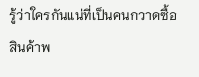รู้ว่าใครกันแน่ที่เป็นคนกวาดซื้อสินค้าพ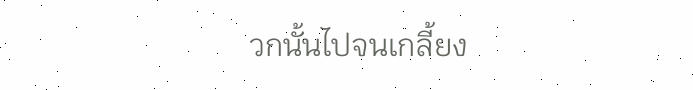วกนั้นไปจนเกลี้ยง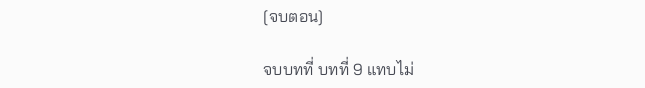[จบตอน]

จบบทที่ บทที่ 9 แทบไม่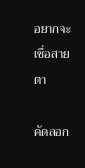อยากจะเชื่อสายตา

คัดลอก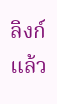ลิงก์แล้ว